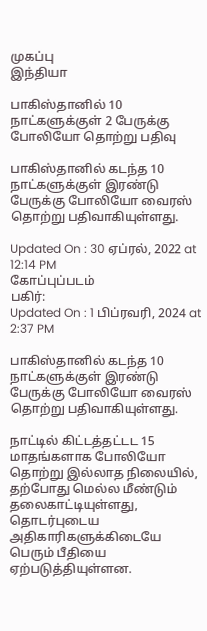முகப்பு
இந்தியா

பாகிஸ்தானில் 10 நாட்களுக்குள் 2 பேருக்கு போலியோ தொற்று பதிவு

பாகிஸ்தானில் கடந்த 10 நாட்களுக்குள் இரண்டு பேருக்கு போலியோ வைரஸ் தொற்று பதிவாகியுள்ளது.

Updated On : 30 ஏப்ரல், 2022 at 12:14 PM
கோப்புப்படம்
பகிர்:
Updated On : 1 பிப்ரவரி, 2024 at 2:37 PM

பாகிஸ்தானில் கடந்த 10 நாட்களுக்குள் இரண்டு பேருக்கு போலியோ வைரஸ் தொற்று பதிவாகியுள்ளது.

நாட்டில் கிட்டத்தட்டட 15 மாதங்களாக போலியோ தொற்று இல்லாத நிலையில், தற்போது மெல்ல மீண்டும் தலைகாட்டியுள்ளது, தொடர்புடைய அதிகாரிகளுக்கிடையே பெரும் பீதியை ஏற்படுத்தியுள்ளன.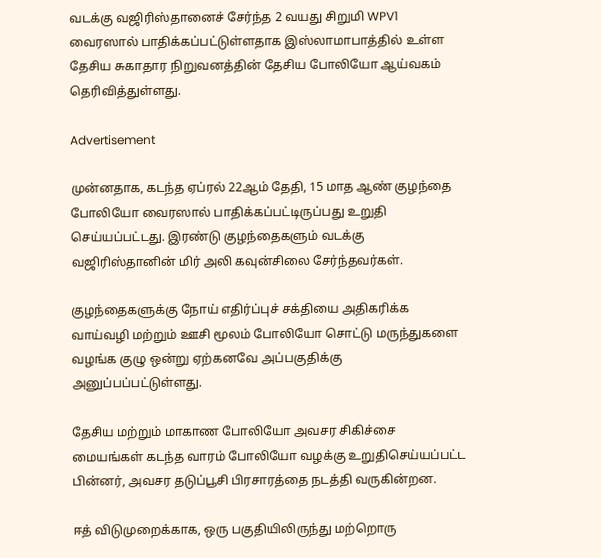வடக்கு வஜிரிஸ்தானைச் சேர்ந்த 2 வயது சிறுமி WPV1 வைரஸால் பாதிக்கப்பட்டுள்ளதாக இஸ்லாமாபாத்தில் உள்ள தேசிய சுகாதார நிறுவனத்தின் தேசிய போலியோ ஆய்வகம் தெரிவித்துள்ளது.

Advertisement

முன்னதாக, கடந்த ஏப்ரல் 22ஆம் தேதி, 15 மாத ஆண் குழந்தை போலியோ வைரஸால் பாதிக்கப்பட்டிருப்பது உறுதி செய்யப்பட்டது. இரண்டு குழந்தைகளும் வடக்கு வஜிரிஸ்தானின் மிர் அலி கவுன்சிலை சேர்ந்தவர்கள்.

குழந்தைகளுக்கு நோய் எதிர்ப்புச் சக்தியை அதிகரிக்க வாய்வழி மற்றும் ஊசி மூலம் போலியோ சொட்டு மருந்துகளை வழங்க குழு ஒன்று ஏற்கனவே அப்பகுதிக்கு அனுப்பப்பட்டுள்ளது.

தேசிய மற்றும் மாகாண போலியோ அவசர சிகிச்சை மையங்கள் கடந்த வாரம் போலியோ வழக்கு உறுதிசெய்யப்பட்ட பின்னர், அவசர தடுப்பூசி பிரசாரத்தை நடத்தி வருகின்றன.

ஈத் விடுமுறைக்காக, ஒரு பகுதியிலிருந்து மற்றொரு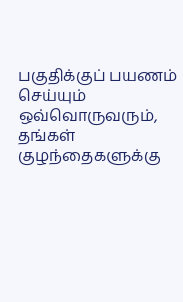பகுதிக்குப் பயணம் செய்யும் ஒவ்வொருவரும், தங்கள் குழந்தைகளுக்கு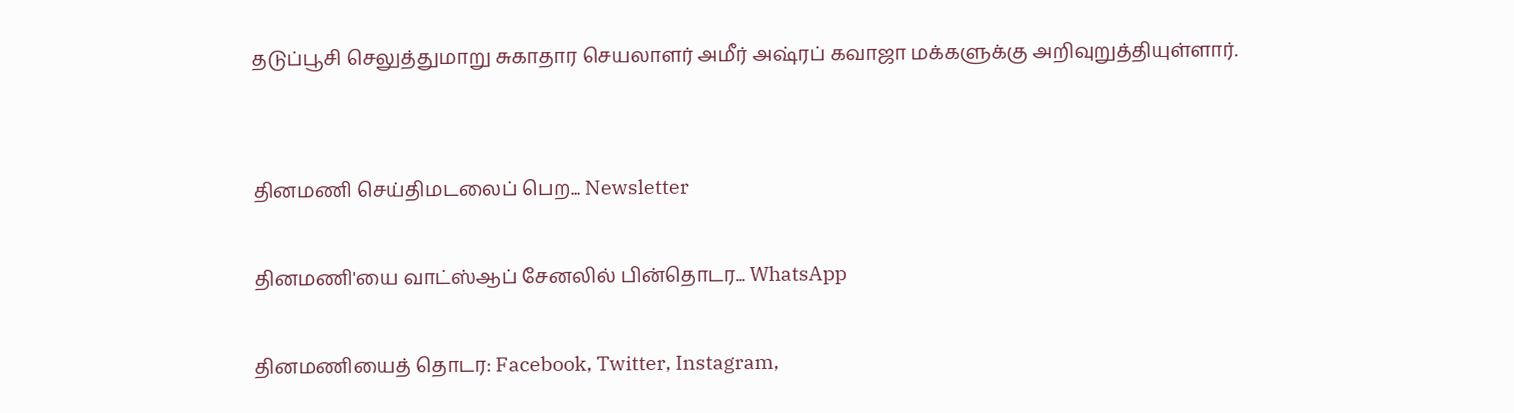தடுப்பூசி செலுத்துமாறு சுகாதார செயலாளர் அமீர் அஷ்ரப் கவாஜா மக்களுக்கு அறிவுறுத்தியுள்ளார்.


தினமணி செய்திமடலைப் பெற... Newsletter

தினமணி'யை வாட்ஸ்ஆப் சேனலில் பின்தொடர... WhatsApp

தினமணியைத் தொடர: Facebook, Twitter, Instagram,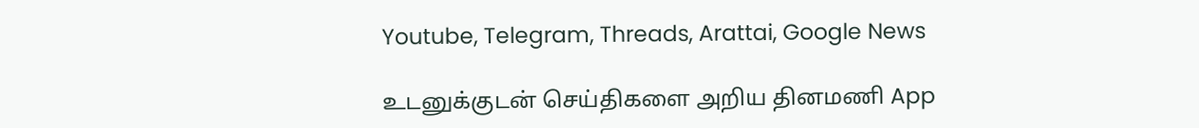Youtube, Telegram, Threads, Arattai, Google News

உடனுக்குடன் செய்திகளை அறிய தினமணி App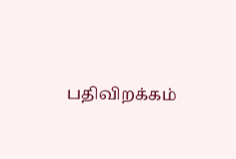பதிவிறக்கம்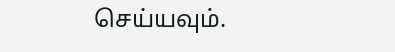செய்யவும்.